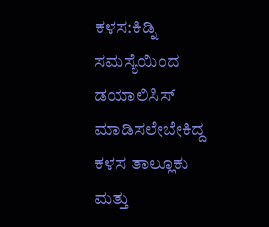ಕಳಸ:ಕಿಡ್ನಿ ಸಮಸ್ಯೆಯಿಂದ ಡಯಾಲಿಸಿಸ್ ಮಾಡಿಸಲೇಬೇಕಿದ್ದ ಕಳಸ ತಾಲ್ಲೂಕು ಮತ್ತು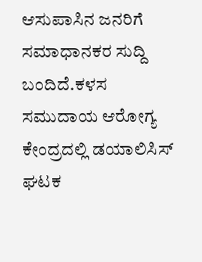ಆಸುಪಾಸಿನ ಜನರಿಗೆ ಸಮಾಧಾನಕರ ಸುದ್ದಿ ಬಂದಿದೆ.ಕಳಸ ಸಮುದಾಯ ಆರೋಗ್ಯ ಕೇಂದ್ರದಲ್ಲಿ ಡಯಾಲಿಸಿಸ್ ಘಟಕ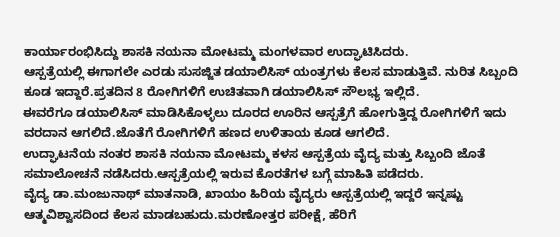ಕಾರ್ಯಾರಂಭಿಸಿದ್ದು ಶಾಸಕಿ ನಯನಾ ಮೋಟಮ್ಮ ಮಂಗಳವಾರ ಉದ್ಘಾಟಿಸಿದರು.
ಆಸ್ಪತ್ರೆಯಲ್ಲಿ ಈಗಾಗಲೇ ಎರಡು ಸುಸಜ್ಜಿತ ಡಯಾಲಿಸಿಸ್ ಯಂತ್ರಗಳು ಕೆಲಸ ಮಾಡುತ್ತಿವೆ. ನುರಿತ ಸಿಬ್ಬಂದಿ ಕೂಡ ಇದ್ದಾರೆ.ಪ್ರತದಿನ 8 ರೋಗಿಗಳಿಗೆ ಉಚಿತವಾಗಿ ಡಯಾಲಿಸಿಸ್ ಸೌಲಭ್ಯ ಇಲ್ಲಿದೆ.
ಈವರೆಗೂ ಡಯಾಲಿಸಿಸ್ ಮಾಡಿಸಿಕೊಳ್ಳಲು ದೂರದ ಊರಿನ ಆಸ್ಪತ್ರೆಗೆ ಹೋಗುತ್ತಿದ್ದ ರೋಗಿಗಳಿಗೆ ಇದು ವರದಾನ ಆಗಲಿದೆ.ಜೊತೆಗೆ ರೋಗಿಗಳಿಗೆ ಹಣದ ಉಳಿತಾಯ ಕೂಡ ಆಗಲಿದೆ.
ಉದ್ಘಾಟನೆಯ ನಂತರ ಶಾಸಕಿ ನಯನಾ ಮೋಟಮ್ಮ ಕಳಸ ಆಸ್ಪತ್ರೆಯ ವೈದ್ಯ ಮತ್ತು ಸಿಬ್ಬಂದಿ ಜೊತೆ ಸಮಾಲೋಚನೆ ನಡೆಸಿದರು.ಆಸ್ಪತ್ರೆಯಲ್ಲಿ ಇರುವ ಕೊರತೆಗಳ ಬಗ್ಗೆ ಮಾಹಿತಿ ಪಡೆದರು.
ವೈದ್ಯ ಡಾ.ಮಂಜುನಾಥ್ ಮಾತನಾಡಿ, ಖಾಯಂ ಹಿರಿಯ ವೈದ್ಯರು ಆಸ್ಪತ್ರೆಯಲ್ಲಿ ಇದ್ದರೆ ಇನ್ನಷ್ಟು ಆತ್ಮವಿಶ್ವಾಸದಿಂದ ಕೆಲಸ ಮಾಡಬಹುದು.ಮರಣೋತ್ತರ ಪರೀಕ್ಷೆ, ಹೆರಿಗೆ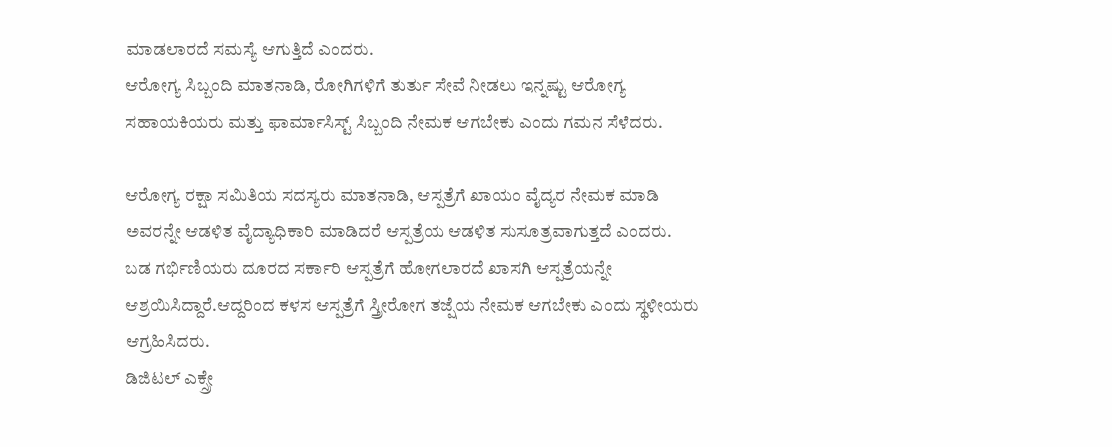ಮಾಡಲಾರದೆ ಸಮಸ್ಯೆ ಆಗುತ್ತಿದೆ ಎಂದರು.
ಆರೋಗ್ಯ ಸಿಬ್ಬಂದಿ ಮಾತನಾಡಿ, ರೋಗಿಗಳಿಗೆ ತುರ್ತು ಸೇವೆ ನೀಡಲು ಇನ್ನಷ್ಟು ಆರೋಗ್ಯ ಸಹಾಯಕಿಯರು ಮತ್ತು ಫಾರ್ಮಾಸಿಸ್ಟ್ ಸಿಬ್ಬಂದಿ ನೇಮಕ ಆಗಬೇಕು ಎಂದು ಗಮನ ಸೆಳೆದರು.

ಆರೋಗ್ಯ ರಕ್ಷಾ ಸಮಿತಿಯ ಸದಸ್ಯರು ಮಾತನಾಡಿ, ಆಸ್ಪತ್ರೆಗೆ ಖಾಯಂ ವೈದ್ಯರ ನೇಮಕ ಮಾಡಿ ಅವರನ್ನೇ ಆಡಳಿತ ವೈದ್ಯಾಧಿಕಾರಿ ಮಾಡಿದರೆ ಆಸ್ಪತ್ರೆಯ ಆಡಳಿತ ಸುಸೂತ್ರವಾಗುತ್ತದೆ ಎಂದರು.
ಬಡ ಗರ್ಭಿಣಿಯರು ದೂರದ ಸರ್ಕಾರಿ ಆಸ್ಪತ್ರೆಗೆ ಹೋಗಲಾರದೆ ಖಾಸಗಿ ಆಸ್ಪತ್ರೆಯನ್ನೇ ಆಶ್ರಯಿಸಿದ್ದಾರೆ.ಆದ್ದರಿಂದ ಕಳಸ ಆಸ್ಪತ್ರೆಗೆ ಸ್ತ್ರೀರೋಗ ತಜ್ಷೆಯ ನೇಮಕ ಆಗಬೇಕು ಎಂದು ಸ್ಥಳೀಯರು ಆಗ್ರಹಿಸಿದರು.
ಡಿಜಿಟಲ್ ಎಕ್ಸ್ರೇ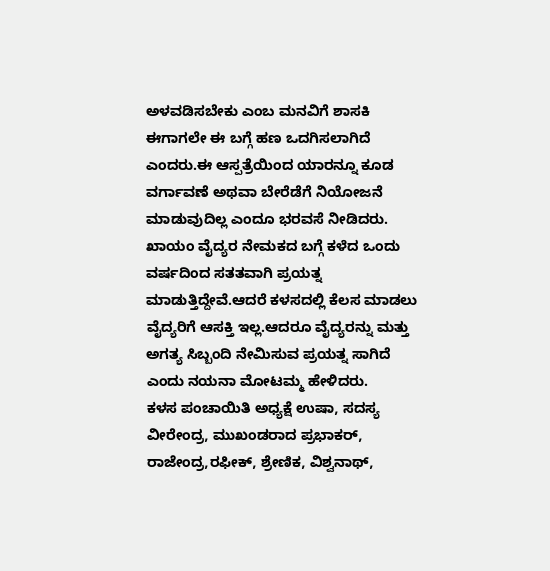ಅಳವಡಿಸಬೇಕು ಎಂಬ ಮನವಿಗೆ ಶಾಸಕಿ ಈಗಾಗಲೇ ಈ ಬಗ್ಗೆ ಹಣ ಒದಗಿಸಲಾಗಿದೆ ಎಂದರು.ಈ ಆಸ್ಪತ್ರೆಯಿಂದ ಯಾರನ್ನೂ ಕೂಡ ವರ್ಗಾವಣೆ ಅಥವಾ ಬೇರೆಡೆಗೆ ನಿಯೋಜನೆ ಮಾಡುವುದಿಲ್ಲ ಎಂದೂ ಭರವಸೆ ನೀಡಿದರು.
ಖಾಯಂ ವೈದ್ಯರ ನೇಮಕದ ಬಗ್ಗೆ ಕಳೆದ ಒಂದು ವರ್ಷದಿಂದ ಸತತವಾಗಿ ಪ್ರಯತ್ನ ಮಾಡುತ್ತಿದ್ದೇವೆ.ಆದರೆ ಕಳಸದಲ್ಲಿ ಕೆಲಸ ಮಾಡಲು ವೈದ್ಯರಿಗೆ ಆಸಕ್ತಿ ಇಲ್ಲ.ಆದರೂ ವೈದ್ಯರನ್ನು ಮತ್ತು ಅಗತ್ಯ ಸಿಬ್ಬಂದಿ ನೇಮಿಸುವ ಪ್ರಯತ್ನ ಸಾಗಿದೆ ಎಂದು ನಯನಾ ಮೋಟಮ್ಮ ಹೇಳಿದರು.
ಕಳಸ ಪಂಚಾಯಿತಿ ಅಧ್ಯಕ್ಷೆ ಉಷಾ, ಸದಸ್ಯ ವೀರೇಂದ್ರ, ಮುಖಂಡರಾದ ಪ್ರಭಾಕರ್, ರಾಜೇಂದ್ರ,ರಫೀಕ್, ಶ್ರೇಣಿಕ, ವಿಶ್ವನಾಥ್,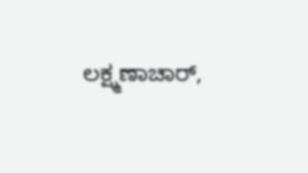ಲಕ್ಷ್ಮಣಾಚಾರ್,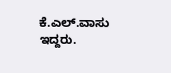ಕೆ.ಎಲ್.ವಾಸು ಇದ್ದರು.